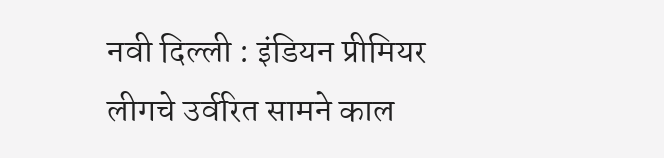नवी दिल्ली : इंडियन प्रीमियर लीगचे उर्वरित सामने काल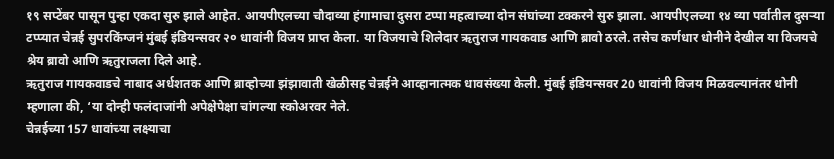१९ सप्टेंबर पासून पुन्हा एकदा सुरु झाले आहेत. आयपीएलच्या चौदाव्या हंगामाचा दुसरा टप्पा महत्वाच्या दोन संघांच्या टक्करने सुरु झाला. आयपीएलच्या १४ व्या पर्वातील दुसऱ्या टप्प्यात चेन्नई सुपरकिंग्जनं मुंबई इंडियन्सवर २० धावांनी विजय प्राप्त केला. या विजयाचे शिलेदार ऋतुराज गायकवाड आणि ब्रावो ठरले. तसेच कर्णधार धोनीने देखील या विजयचे श्रेय ब्रावो आणि ऋतुराजला दिले आहे.
ऋतुराज गायकवाडचे नाबाद अर्धशतक आणि ब्राव्होच्या झंझावाती खेळीसह चेन्नईने आव्हानात्मक धावसंख्या केली. मुंबई इंडियन्सवर 20 धावांनी विजय मिळवल्यानंतर धोनी म्हणाला की, ‘या दोन्ही फलंदाजांनी अपेक्षेपेक्षा चांगल्या स्कोअरवर नेले.
चेन्नईच्या 157 धावांच्या लक्ष्याचा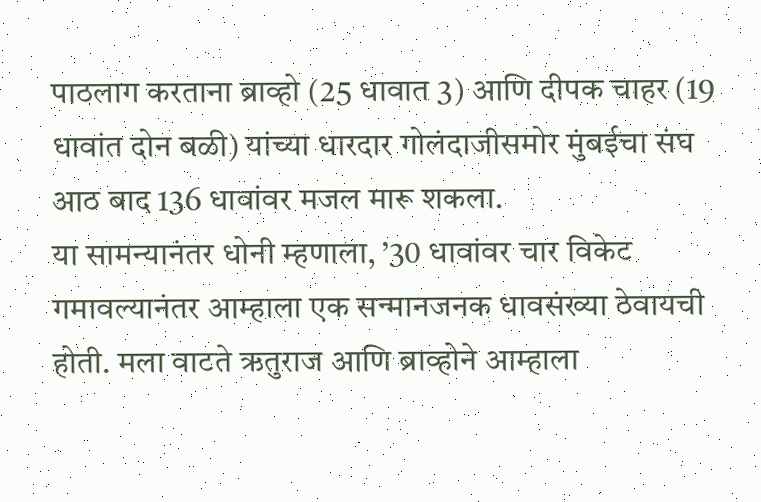पाठलाग करताना ब्राव्हो (25 धावात 3) आणि दीपक चाहर (19 धावांत दोन बळी) यांच्या धारदार गोलंदाजीसमोर मुंबईचा संघ आठ बाद 136 धावांवर मजल मारू शकला.
या सामन्यानंतर धोनी म्हणाला, ’30 धावांवर चार विकेट गमावल्यानंतर आम्हाला एक सन्मानजनक धावसंख्या ठेवायची होती. मला वाटते ऋतुराज आणि ब्राव्होने आम्हाला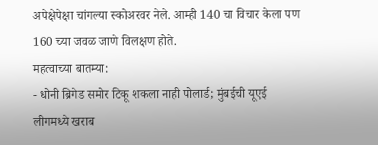अपेक्षेपेक्षा चांगल्या स्कोअरवर नेले. आम्ही 140 चा विचार केला पण 160 च्या जवळ जाणे विलक्षण होते.
महत्वाच्या बातम्या:
- धोनी ब्रिगेड समोर टिकू शकला नाही पोलार्ड; मुंबईची यूएई लीगमध्ये खराब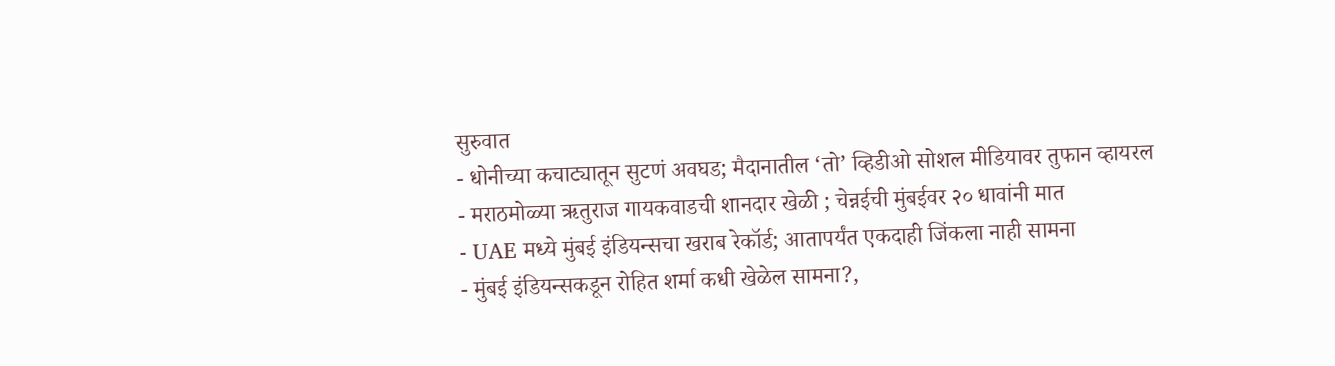सुरुवात
- धोनीच्या कचाट्यातून सुटणं अवघड; मैदानातील ‘तो’ व्हिडीओ सोशल मीडियावर तुफान व्हायरल
- मराठमोळ्या ऋतुराज गायकवाडची शानदार खेळी ; चेन्नईची मुंबईवर २० धावांनी मात
- UAE मध्ये मुंबई इंडियन्सचा खराब रेकॉर्ड; आतापर्यंत एकदाही जिंकला नाही सामना
- मुंबई इंडियन्सकडून रोहित शर्मा कधी खेळेल सामना?,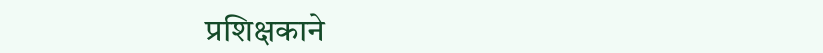प्रशिक्षकाने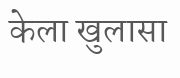केला खुलासा